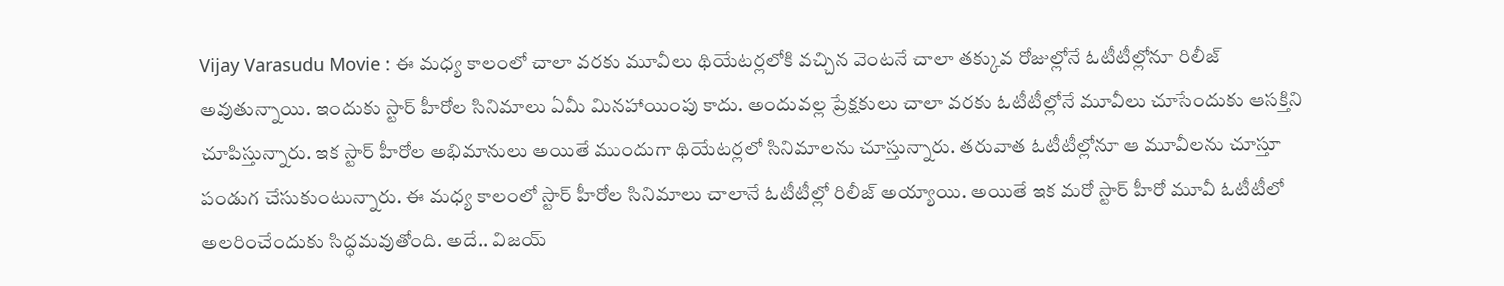Vijay Varasudu Movie : ఈ మధ్య కాలంలో చాలా వరకు మూవీలు థియేటర్లలోకి వచ్చిన వెంటనే చాలా తక్కువ రోజుల్లోనే ఓటీటీల్లోనూ రిలీజ్ అవుతున్నాయి. ఇందుకు స్టార్ హీరోల సినిమాలు ఏమీ మినహాయింపు కాదు. అందువల్ల ప్రేక్షకులు చాలా వరకు ఓటీటీల్లోనే మూవీలు చూసేందుకు ఆసక్తిని చూపిస్తున్నారు. ఇక స్టార్ హీరోల అభిమానులు అయితే ముందుగా థియేటర్లలో సినిమాలను చూస్తున్నారు. తరువాత ఓటీటీల్లోనూ ఆ మూవీలను చూస్తూ పండుగ చేసుకుంటున్నారు. ఈ మధ్య కాలంలో స్టార్ హీరోల సినిమాలు చాలానే ఓటీటీల్లో రిలీజ్ అయ్యాయి. అయితే ఇక మరో స్టార్ హీరో మూవీ ఓటీటీలో అలరించేందుకు సిద్ధమవుతోంది. అదే.. విజయ్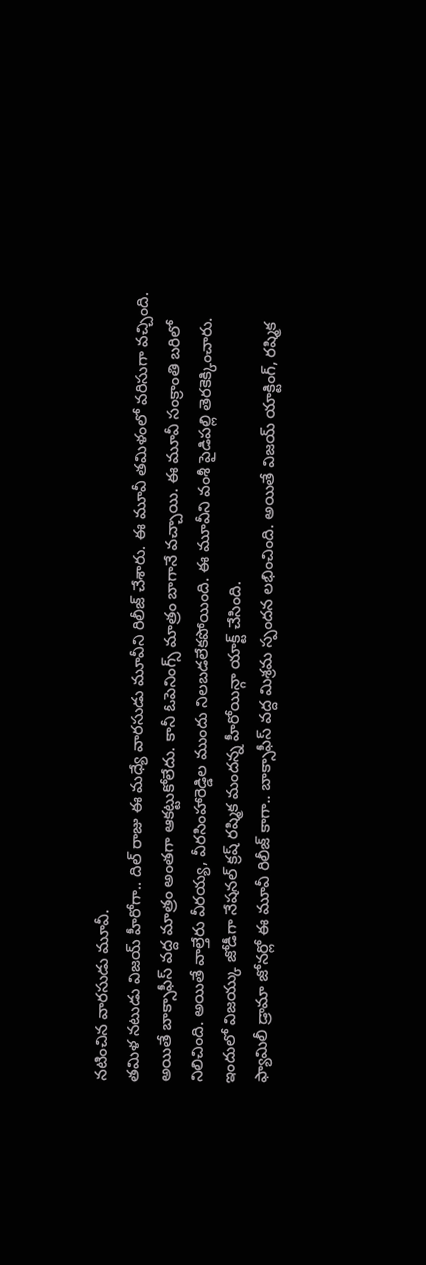నటించిన వారసుడు మూవీ.
తమిళ నటుడు విజయ్ హీరోగా.. దిల్ రాజు ఈ మధ్యే వారసుడు మూవీని రిలీజ్ చేశారు. ఈ మూవీ తమిళంలో వరిసుగా వచ్చింది. అయితే బాక్సాఫీస్ వద్ద మాత్రం అంతగా ఆకట్టుకోలేదు. కానీ ఓపెనింగ్స్ మాత్రం బాగానే వచ్చాయి. ఈ మూవీ సంక్రాంతి బరిలో నిలిచింది. అయితే వాల్తేరు వీరయ్య, వీరసింహారెడ్డిల ముందు నిలబడలేకపోయింది. ఈ మూవీని వంశీ పైడిపల్లి తెరకెక్కించారు. ఇందులో విజయ్కు జోడీగా నేషనల్ క్రష్ రష్మిక మందన్న హీరోయిన్గా యాక్ట్ చేసింది.
ఫ్యామిలీ డ్రామా జోనర్లో ఈ మూవీ రిలీజ్ కాగా.. బాక్సాఫీస్ వద్ద మిశ్రమ స్పందన లభించింది. అయితే విజయ్ యాక్టింగ్, రష్మిక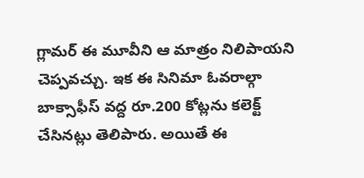గ్లామర్ ఈ మూవీని ఆ మాత్రం నిలిపాయని చెప్పవచ్చు. ఇక ఈ సినిమా ఓవరాల్గా బాక్సాఫీస్ వద్ద రూ.200 కోట్లను కలెక్ట్ చేసినట్లు తెలిపారు. అయితే ఈ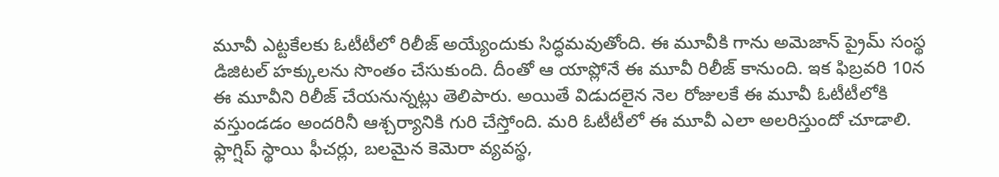మూవీ ఎట్టకేలకు ఓటీటీలో రిలీజ్ అయ్యేందుకు సిద్ధమవుతోంది. ఈ మూవీకి గాను అమెజాన్ ప్రైమ్ సంస్థ డిజిటల్ హక్కులను సొంతం చేసుకుంది. దీంతో ఆ యాప్లోనే ఈ మూవీ రిలీజ్ కానుంది. ఇక ఫిబ్రవరి 10న ఈ మూవీని రిలీజ్ చేయనున్నట్లు తెలిపారు. అయితే విడుదలైన నెల రోజులకే ఈ మూవీ ఓటీటీలోకి వస్తుండడం అందరినీ ఆశ్చర్యానికి గురి చేస్తోంది. మరి ఓటీటీలో ఈ మూవీ ఎలా అలరిస్తుందో చూడాలి.
ఫ్లాగ్షిప్ స్థాయి ఫీచర్లు, బలమైన కెమెరా వ్యవస్థ,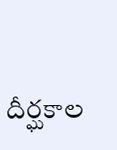దీర్ఘకాల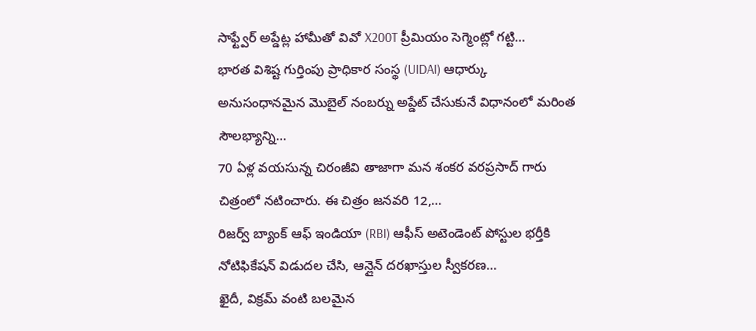సాఫ్ట్వేర్ అప్డేట్ల హామీతో వివో X200T ప్రీమియం సెగ్మెంట్లో గట్టి…
భారత విశిష్ట గుర్తింపు ప్రాధికార సంస్థ (UIDAI) ఆధార్కు అనుసంధానమైన మొబైల్ నంబర్ను అప్డేట్ చేసుకునే విధానంలో మరింత సౌలభ్యాన్ని…
70 ఏళ్ల వయసున్న చిరంజీవి తాజాగా మన శంకర వరప్రసాద్ గారు చిత్రంలో నటించారు. ఈ చిత్రం జనవరి 12,…
రిజర్వ్ బ్యాంక్ ఆఫ్ ఇండియా (RBI) ఆఫీస్ అటెండెంట్ పోస్టుల భర్తీకి నోటిఫికేషన్ విడుదల చేసి, ఆన్లైన్ దరఖాస్తుల స్వీకరణ…
ఖైదీ, విక్రమ్ వంటి బలమైన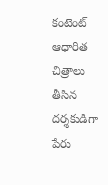కంటెంట్ ఆధారిత చిత్రాలు తీసిన దర్శకుడిగా పేరు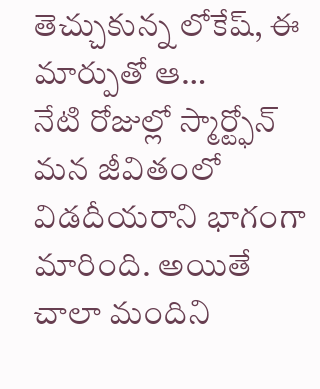తెచ్చుకున్న లోకేష్, ఈ మార్పుతో ఆ…
నేటి రోజుల్లో స్మార్ట్ఫోన్ మన జీవితంలో విడదీయరాని భాగంగా మారింది. అయితే చాలా మందిని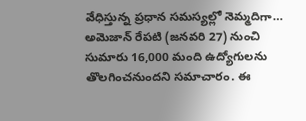వేధిస్తున్న ప్రధాన సమస్యల్లో నెమ్మదిగా…
అమెజాన్ రేపటి (జనవరి 27) నుంచి సుమారు 16,000 మంది ఉద్యోగులను తొలగించనుందని సమాచారం. ఈ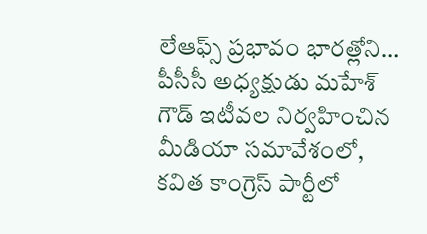లేఆఫ్స్ ప్రభావం భారత్లోని…
పీసీసీ అధ్యక్షుడు మహేశ్ గౌడ్ ఇటీవల నిర్వహించిన మీడియా సమావేశంలో, కవిత కాంగ్రెస్ పార్టీలో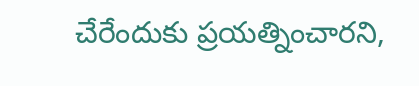చేరేందుకు ప్రయత్నించారని,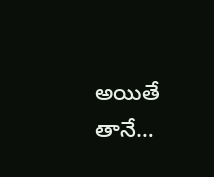అయితే తానే…